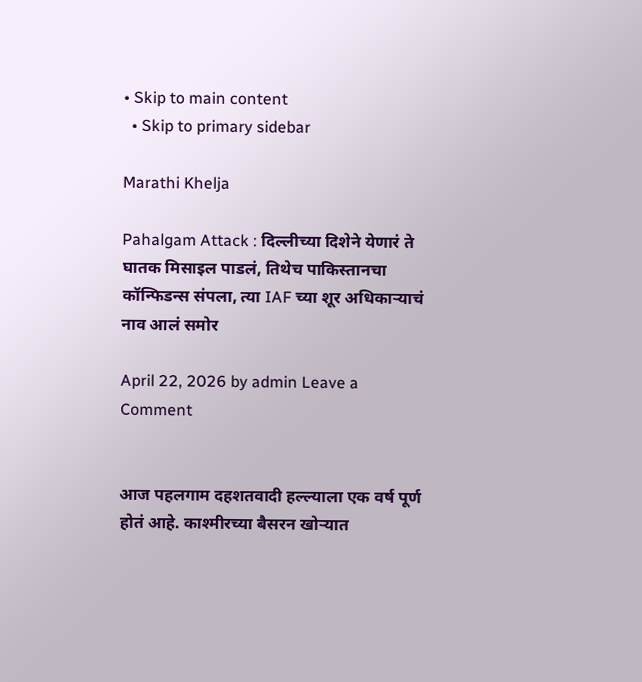• Skip to main content
  • Skip to primary sidebar

Marathi Khelja

Pahalgam Attack : दिल्लीच्या दिशेने येणारं ते घातक मिसाइल पाडलं, तिथेच पाकिस्तानचा कॉन्फिडन्स संपला, त्या IAF च्या शूर अधिकाऱ्याचं नाव आलं समोर

April 22, 2026 by admin Leave a Comment


आज पहलगाम दहशतवादी हल्ल्याला एक वर्ष पूर्ण होतं आहे. काश्मीरच्या बैसरन खोऱ्यात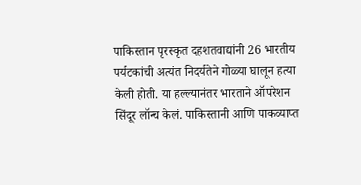पाकिस्तान पृरस्कृत दहशतवाद्यांनी 26 भारतीय पर्यटकांची अत्यंत निदर्यतेने गोळ्या घालून हत्या केली होती. या हल्ल्यानंतर भारताने ऑपरेशन सिंदूर लॉन्च केलं. पाकिस्तानी आणि पाकव्याप्त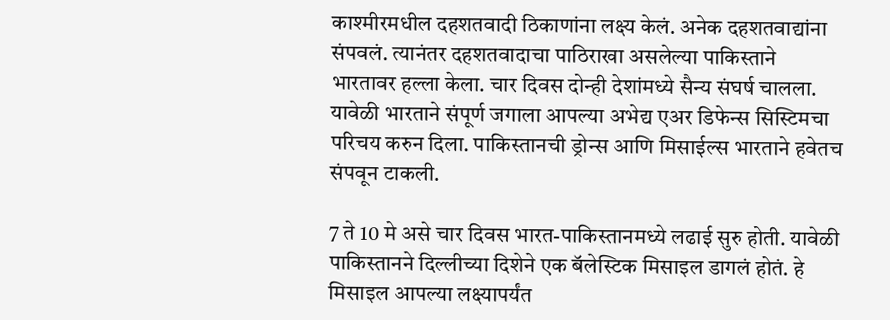काश्मीरमधील दहशतवादी ठिकाणांना लक्ष्य केलं. अनेक दहशतवाद्यांना संपवलं. त्यानंतर दहशतवादाचा पाठिराखा असलेल्या पाकिस्ताने भारतावर हल्ला केला. चार दिवस दोन्ही देशांमध्ये सैन्य संघर्ष चालला. यावेळी भारताने संपूर्ण जगाला आपल्या अभेद्य एअर डिफेन्स सिस्टिमचा परिचय करुन दिला. पाकिस्तानची ड्रोन्स आणि मिसाईल्स भारताने हवेतच संपवून टाकली.

7 ते 10 मे असे चार दिवस भारत-पाकिस्तानमध्ये लढाई सुरु होती. यावेळी पाकिस्तानने दिल्लीच्या दिशेने एक बॅलेस्टिक मिसाइल डागलं होतं. हे मिसाइल आपल्या लक्ष्यापर्यंत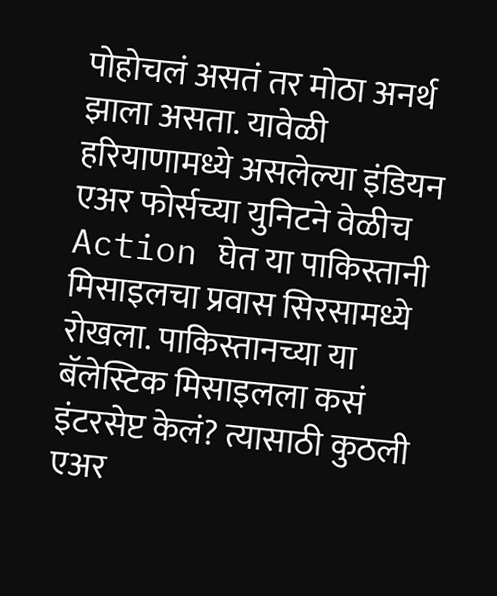पोहोचलं असतं तर मोठा अनर्थ झाला असता. यावेळी हरियाणामध्ये असलेल्या इंडियन एअर फोर्सच्या युनिटने वेळीच Action घेत या पाकिस्तानी मिसाइलचा प्रवास सिरसामध्ये रोखला. पाकिस्तानच्या या बॅलेस्टिक मिसाइलला कसं इंटरसेप्ट केलं? त्यासाठी कुठली एअर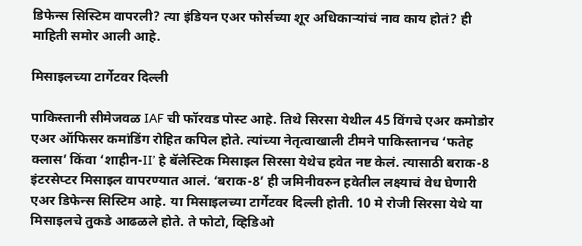डिफेन्स सिस्टिम वापरली? त्या इंडियन एअर फोर्सच्या शूर अधिकाऱ्यांचं नाव काय होतं? ही माहिती समोर आली आहे.

मिसाइलच्या टार्गेटवर दिल्ली

पाकिस्तानी सीमेजवळ IAF ची फॉरवड पोस्ट आहे. तिथे सिरसा येथील 45 विंगचे एअर कमोडोर एअर ऑफिसर कमांडिंग रोहित कपिल होते. त्यांच्या नेतृत्वाखाली टीमने पाकिस्तानच ‘फतेह क्लास’ किंवा ‘शाहीन-II’ हे बॅलेस्टिक मिसाइल सिरसा येथेच हवेत नष्ट केलं. त्यासाठी बराक-8 इंटरसेप्टर मिसाइल वापरण्यात आलं. ‘बराक-8’ ही जमिनीवरुन हवेतील लक्ष्याचं वेध घेणारी एअर डिफेन्स सिस्टिम आहे. या मिसाइलच्या टार्गेटवर दिल्ली होती. 10 मे रोजी सिरसा येथे या मिसाइलचे तुकडे आढळले होते. ते फोटो, व्हिडिओ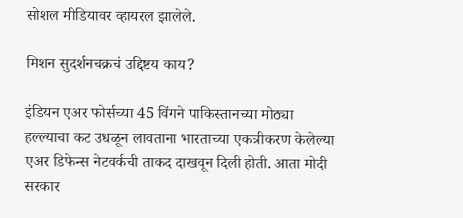सोशल मीडियावर व्हायरल झालेले.

मिशन सुदर्शनचक्रचं उद्दिष्टय काय?

इंडियन एअर फोर्सच्या 45 विंगने पाकिस्तानच्या मोठ्या हल्ल्याचा कट उधळून लावताना भारताच्या एकत्रीकरण केलेल्या एअर डिफेन्स नेटवर्कची ताकद दाखवून दिली होती. आता मोदी सरकार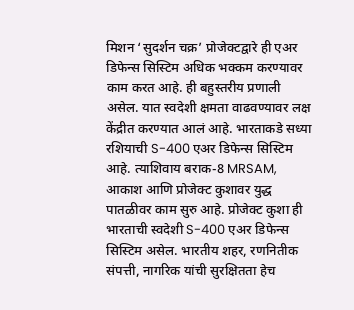मिशन ‘सुदर्शन चक्र’ प्रोजेक्टद्वारे ही एअर डिफेन्स सिस्टिम अधिक भक्कम करण्यावर काम करत आहे. ही बहुस्तरीय प्रणाली असेल. यात स्वदेशी क्षमता वाढवण्यावर लक्ष केंद्रीत करण्यात आलं आहे. भारताकडे सध्या रशियाची S-400 एअर डिफेन्स सिस्टिम आहे. त्याशिवाय बराक-8 MRSAM, आकाश आणि प्रोजेक्ट कुशावर युद्ध पातळीवर काम सुरु आहे. प्रोजेक्ट कुशा ही भारताची स्वदेशी S-400 एअर डिफेन्स सिस्टिम असेल. भारतीय शहर, रणनितीक संपत्ती, नागरिक यांची सुरक्षितता हेच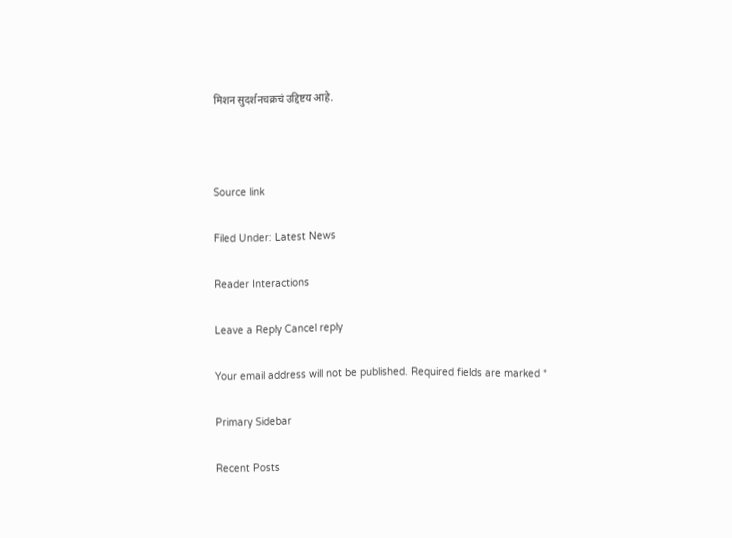मिशन सुदर्शनचक्रचं उद्दिष्टय आहे.



Source link

Filed Under: Latest News

Reader Interactions

Leave a Reply Cancel reply

Your email address will not be published. Required fields are marked *

Primary Sidebar

Recent Posts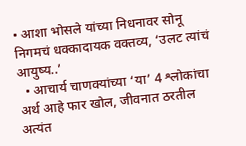• आशा भोसले यांच्या निधनावर सोनू निगमचं धक्कादायक वक्तव्य, ‘उलट त्यांचं आयुष्य..’
  • आचार्य चाणक्यांच्या ‘या’ 4 श्लोकांचा अर्थ आहे फार खोल, जीवनात ठरतील अत्यंत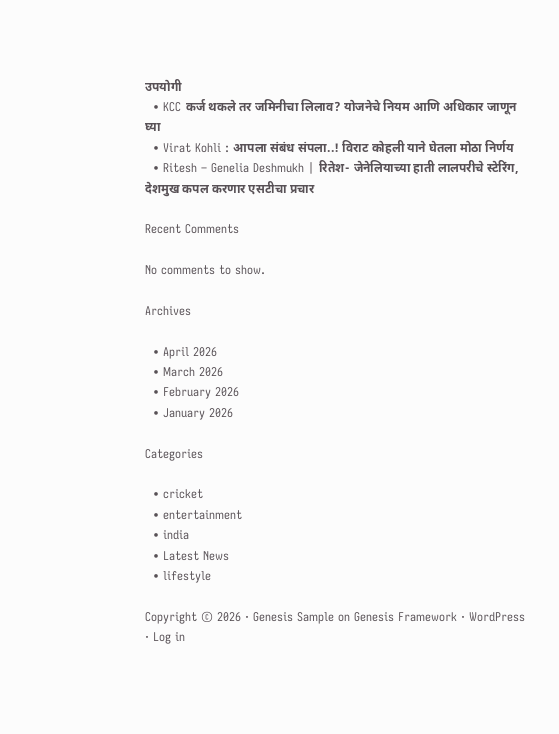उपयोगी
  • KCC कर्ज थकले तर जमिनीचा लिलाव? योजनेचे नियम आणि अधिकार जाणून घ्या
  • Virat Kohli : आपला संबंध संपला..! विराट कोहली याने घेतला मोठा निर्णय
  • Ritesh – Genelia Deshmukh | रितेश- जेनेलियाच्या हाती लालपरीचे स्टेरिंग, देशमुख कपल करणार एसटीचा प्रचार

Recent Comments

No comments to show.

Archives

  • April 2026
  • March 2026
  • February 2026
  • January 2026

Categories

  • cricket
  • entertainment
  • india
  • Latest News
  • lifestyle

Copyright © 2026 · Genesis Sample on Genesis Framework · WordPress · Log in